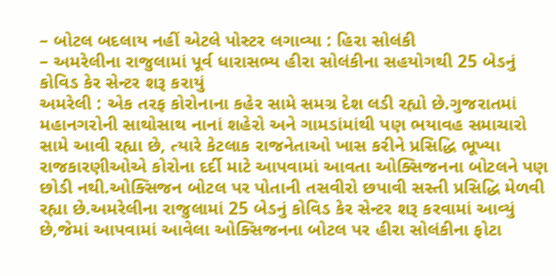– બોટલ બદલાય નહીં એટલે પોસ્ટર લગાવ્યા : હિરા સોલંકી
– અમરેલીના રાજુલામાં પૂર્વ ધારાસભ્ય હીરા સોલંકીના સહયોગથી 25 બેડનું કોવિડ કેર સેન્ટર શરૂ કરાયું
અમરેલી : એક તરફ કોરોનાના કહેર સામે સમગ્ર દેશ લડી રહ્યો છે.ગુજરાતમાં મહાનગરોની સાથોસાથ નાનાં શહેરો અને ગામડાંમાંથી પણ ભયાવહ સમાચારો સામે આવી રહ્યા છે, ત્યારે કેટલાક રાજનેતાઓ ખાસ કરીને પ્રસિદ્ધિ ભૂખ્યા રાજકારણીઓએ કોરોના દર્દી માટે આપવામાં આવતા ઓક્સિજનના બોટલને પણ છોડી નથી.ઓક્સિજન બોટલ પર પોતાની તસવીરો છપાવી સસ્તી પ્રસિદ્ધિ મેળવી રહ્યા છે.અમરેલીના રાજુલામાં 25 બેડનું કોવિડ કેર સેન્ટર શરૂ કરવામાં આવ્યું છે,જેમાં આપવામાં આવેલા ઓક્સિજનના બોટલ પર હીરા સોલંકીના ફોટા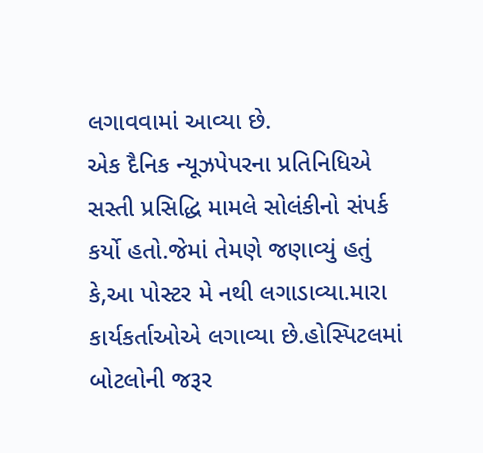લગાવવામાં આવ્યા છે.
એક દૈનિક ન્યૂઝપેપરના પ્રતિનિધિએ સસ્તી પ્રસિદ્ધિ મામલે સોલંકીનો સંપર્ક કર્યો હતો.જેમાં તેમણે જણાવ્યું હતું કે,આ પોસ્ટર મે નથી લગાડાવ્યા.મારા કાર્યકર્તાઓએ લગાવ્યા છે.હોસ્પિટલમાં બોટલોની જરૂર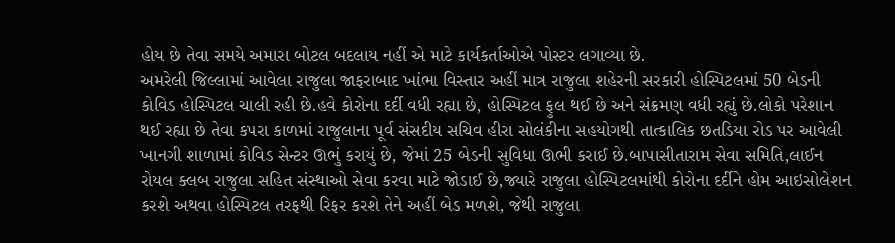હોય છે તેવા સમયે અમારા બોટલ બદલાય નહીં એ માટે કાર્યકર્તાઓએ પોસ્ટર લગાવ્યા છે.
અમરેલી જિલ્લામાં આવેલા રાજુલા જાફરાબાદ ખાંભા વિસ્તાર અહીં માત્ર રાજુલા શહેરની સરકારી હોસ્પિટલમાં 50 બેડની કોવિડ હોસ્પિટલ ચાલી રહી છે.હવે કોરોના દર્દી વધી રહ્યા છે, હોસ્પિટલ ફુલ થઈ છે અને સંક્રમણ વધી રહ્યું છે.લોકો પરેશાન થઈ રહ્યા છે તેવા કપરા કાળમાં રાજુલાના પૂર્વ સંસદીય સચિવ હીરા સોલંકીના સહયોગથી તાત્કાલિક છતડિયા રોડ પર આવેલી ખાનગી શાળામાં કોવિડ સેન્ટર ઊભું કરાયું છે, જેમાં 25 બેડની સુવિધા ઊભી કરાઈ છે.બાપાસીતારામ સેવા સમિતિ,લાઈન રોયલ ક્લબ રાજુલા સહિત સંસ્થાઓ સેવા કરવા માટે જોડાઈ છે,જ્યારે રાજુલા હોસ્પિટલમાંથી કોરોના દર્દીને હોમ આઇસોલેશન કરશે અથવા હોસ્પિટલ તરફથી રિફર કરશે તેને અહીં બેડ મળશે, જેથી રાજુલા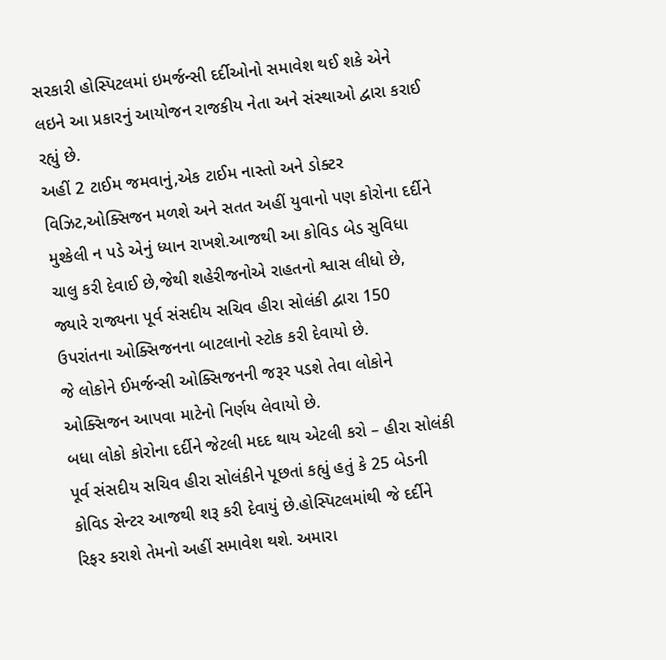સરકારી હોસ્પિટલમાં ઇમર્જન્સી દર્દીઓનો સમાવેશ થઈ શકે એને લઇને આ પ્રકારનું આયોજન રાજકીય નેતા અને સંસ્થાઓ દ્વારા કરાઈ રહ્યું છે.
અહીં 2 ટાઈમ જમવાનું,એક ટાઈમ નાસ્તો અને ડોક્ટર વિઝિટ,ઓક્સિજન મળશે અને સતત અહીં યુવાનો પણ કોરોના દર્દીને મુશ્કેલી ન પડે એનું ધ્યાન રાખશે.આજથી આ કોવિડ બેડ સુવિધા ચાલુ કરી દેવાઈ છે,જેથી શહેરીજનોએ રાહતનો શ્વાસ લીધો છે, જ્યારે રાજ્યના પૂર્વ સંસદીય સચિવ હીરા સોલંકી દ્વારા 150 ઉપરાંતના ઓક્સિજનના બાટલાનો સ્ટોક કરી દેવાયો છે.
જે લોકોને ઈમર્જન્સી ઓક્સિજનની જરૂર પડશે તેવા લોકોને ઓક્સિજન આપવા માટેનો નિર્ણય લેવાયો છે.
બધા લોકો કોરોના દર્દીને જેટલી મદદ થાય એટલી કરો – હીરા સોલંકી
પૂર્વ સંસદીય સચિવ હીરા સોલંકીને પૂછતાં કહ્યું હતું કે 25 બેડની કોવિડ સેન્ટર આજથી શરૂ કરી દેવાયું છે.હોસ્પિટલમાંથી જે દર્દીને રિફર કરાશે તેમનો અહીં સમાવેશ થશે. અમારા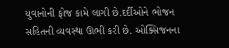યુવાનોની ફોજ કામે લાગી છે.દર્દીઓને ભોજન સહિતની વ્યવસ્થા ઊભી કરી છે. ઓક્સિજનના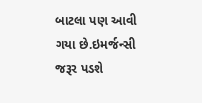બાટલા પણ આવી ગયા છે.ઇમર્જન્સી જરૂર પડશે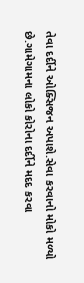તેવા દર્દીને ઓક્સિજન અપાશે.સેવા કરવાનો મોકો મળ્યો છે.ગામેગામના લોકો કોરોના દર્દીને મદદ કરવા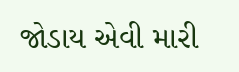જોડાય એવી મારી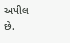અપીલ છે.